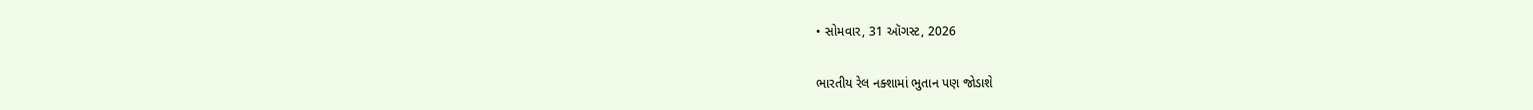• સોમવાર, 31 ઑગસ્ટ, 2026

ભારતીય રેલ નક્શામાં ભુતાન પણ જોડાશે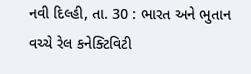નવી દિલ્હી, તા. 30 : ભારત અને ભુતાન વચ્ચે રેલ કનેક્ટિવિટી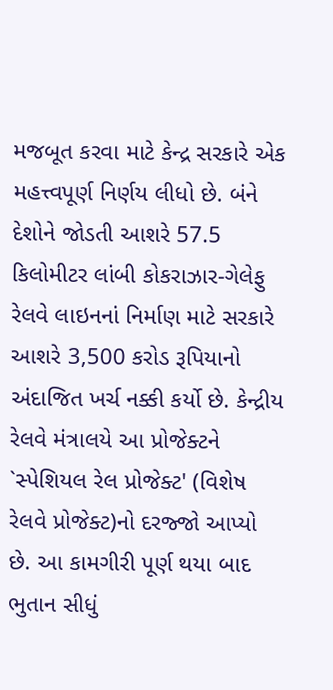મજબૂત કરવા માટે કેન્દ્ર સરકારે એક મહત્ત્વપૂર્ણ નિર્ણય લીધો છે. બંને દેશોને જોડતી આશરે 57.5 કિલોમીટર લાંબી કોકરાઝાર-ગેલેફુ રેલવે લાઇનનાં નિર્માણ માટે સરકારે આશરે 3,500 કરોડ રૂપિયાનો અંદાજિત ખર્ચ નક્કી કર્યો છે. કેન્દ્રીય રેલવે મંત્રાલયે આ પ્રોજેક્ટને `સ્પેશિયલ રેલ પ્રોજેક્ટ' (વિશેષ રેલવે પ્રોજેક્ટ)નો દરજ્જો આપ્યો છે. આ કામગીરી પૂર્ણ થયા બાદ ભુતાન સીધું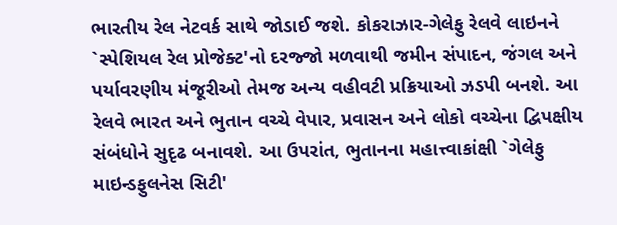ભારતીય રેલ નેટવર્ક સાથે જોડાઈ જશે. કોકરાઝાર-ગેલેફુ રેલવે લાઇનને `સ્પેશિયલ રેલ પ્રોજેક્ટ'નો દરજ્જો મળવાથી જમીન સંપાદન, જંગલ અને પર્યાવરણીય મંજૂરીઓ તેમજ અન્ય વહીવટી પ્રક્રિયાઓ ઝડપી બનશે. આ રેલવે ભારત અને ભુતાન વચ્ચે વેપાર, પ્રવાસન અને લોકો વચ્ચેના દ્વિપક્ષીય સંબંધોને સુદૃઢ બનાવશે. આ ઉપરાંત, ભુતાનના મહાત્ત્વાકાંક્ષી `ગેલેફુ માઇન્ડફુલનેસ સિટી'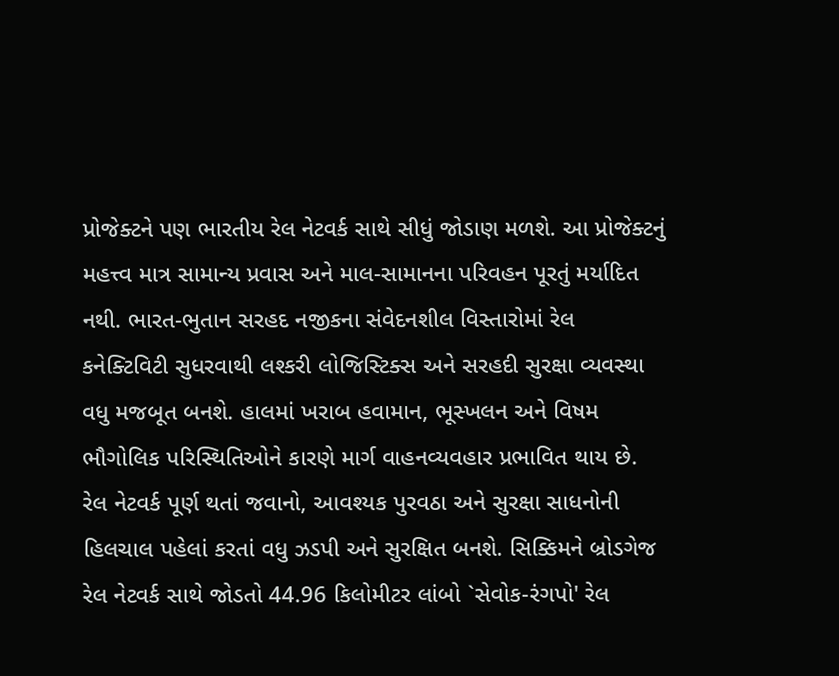પ્રોજેક્ટને પણ ભારતીય રેલ નેટવર્ક સાથે સીધું જોડાણ મળશે. આ પ્રોજેક્ટનું મહત્ત્વ માત્ર સામાન્ય પ્રવાસ અને માલ-સામાનના પરિવહન પૂરતું મર્યાદિત નથી. ભારત-ભુતાન સરહદ નજીકના સંવેદનશીલ વિસ્તારોમાં રેલ કનેક્ટિવિટી સુધરવાથી લશ્કરી લોજિસ્ટિક્સ અને સરહદી સુરક્ષા વ્યવસ્થા વધુ મજબૂત બનશે. હાલમાં ખરાબ હવામાન, ભૂસ્ખલન અને વિષમ ભૌગોલિક પરિસ્થિતિઓને કારણે માર્ગ વાહનવ્યવહાર પ્રભાવિત થાય છે. રેલ નેટવર્ક પૂર્ણ થતાં જવાનો, આવશ્યક પુરવઠા અને સુરક્ષા સાધનોની હિલચાલ પહેલાં કરતાં વધુ ઝડપી અને સુરક્ષિત બનશે. સિક્કિમને બ્રોડગેજ રેલ નેટવર્ક સાથે જોડતો 44.96 કિલોમીટર લાંબો `સેવોક-રંગપો' રેલ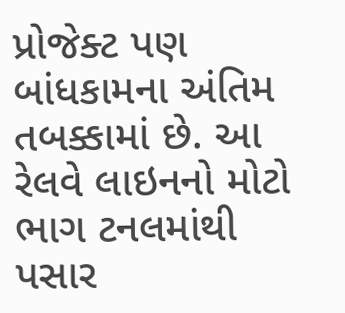પ્રોજેક્ટ પણ બાંધકામના અંતિમ તબક્કામાં છે. આ રેલવે લાઇનનો મોટો ભાગ ટનલમાંથી પસાર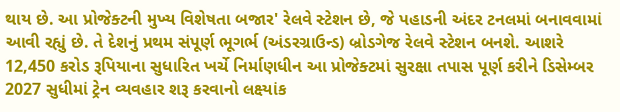થાય છે. આ પ્રોજેક્ટની મુખ્ય વિશેષતા બજાર' રેલવે સ્ટેશન છે, જે પહાડની અંદર ટનલમાં બનાવવામાં આવી રહ્યું છે. તે દેશનું પ્રથમ સંપૂર્ણ ભૂગર્ભ (અંડરગ્રાઉન્ડ) બ્રોડગેજ રેલવે સ્ટેશન બનશે. આશરે 12,450 કરોડ રૂપિયાના સુધારિત ખર્ચે નિર્માણધીન આ પ્રોજેક્ટમાં સુરક્ષા તપાસ પૂર્ણ કરીને ડિસેમ્બર 2027 સુધીમાં ટ્રેન વ્યવહાર શરૂ કરવાનો લક્ષ્યાંક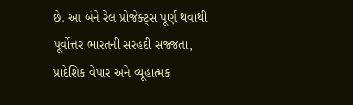છે. આ બંને રેલ પ્રોજેક્ટ્સ પૂર્ણ થવાથી પૂર્વોત્તર ભારતની સરહદી સજ્જતા, પ્રાદેશિક વેપાર અને વ્યૂહાત્મક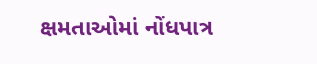ક્ષમતાઓમાં નોંધપાત્ર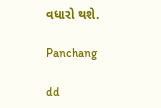વધારો થશે.

Panchang

dd